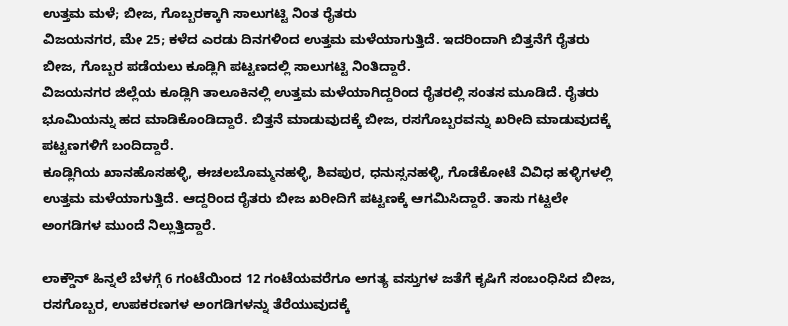ಉತ್ತಮ ಮಳೆ; ಬೀಜ, ಗೊಬ್ಬರಕ್ಕಾಗಿ ಸಾಲುಗಟ್ಟಿ ನಿಂತ ರೈತರು
ವಿಜಯನಗರ, ಮೇ 25; ಕಳೆದ ಎರಡು ದಿನಗಳಿಂದ ಉತ್ತಮ ಮಳೆಯಾಗುತ್ತಿದೆ. ಇದರಿಂದಾಗಿ ಬಿತ್ತನೆಗೆ ರೈತರು ಬೀಜ, ಗೊಬ್ಬರ ಪಡೆಯಲು ಕೂಡ್ಲಿಗಿ ಪಟ್ಟಣದಲ್ಲಿ ಸಾಲುಗಟ್ಟಿ ನಿಂತಿದ್ದಾರೆ.
ವಿಜಯನಗರ ಜಿಲ್ಲೆಯ ಕೂಡ್ಲಿಗಿ ತಾಲೂಕಿನಲ್ಲಿ ಉತ್ತಮ ಮಳೆಯಾಗಿದ್ದರಿಂದ ರೈತರಲ್ಲಿ ಸಂತಸ ಮೂಡಿದೆ. ರೈತರು ಭೂಮಿಯನ್ನು ಹದ ಮಾಡಿಕೊಂಡಿದ್ದಾರೆ. ಬಿತ್ತನೆ ಮಾಡುವುದಕ್ಕೆ ಬೀಜ, ರಸಗೊಬ್ಬರವನ್ನು ಖರೀದಿ ಮಾಡುವುದಕ್ಕೆ ಪಟ್ಟಣಗಳಿಗೆ ಬಂದಿದ್ದಾರೆ.
ಕೂಡ್ಲಿಗಿಯ ಖಾನಹೊಸಹಳ್ಳಿ, ಈಚಲಬೊಮ್ಮನಹಳ್ಳಿ, ಶಿವಪುರ, ಧನುಸ್ಸನಹಳ್ಳಿ, ಗೊಡೆಕೋಟೆ ವಿವಿಧ ಹಳ್ಳಿಗಳಲ್ಲಿ ಉತ್ತಮ ಮಳೆಯಾಗುತ್ತಿದೆ. ಆದ್ದರಿಂದ ರೈತರು ಬೀಜ ಖರೀದಿಗೆ ಪಟ್ಟಣಕ್ಕೆ ಆಗಮಿಸಿದ್ದಾರೆ. ತಾಸು ಗಟ್ಟಲೇ ಅಂಗಡಿಗಳ ಮುಂದೆ ನಿಲ್ಲುತ್ತಿದ್ದಾರೆ.

ಲಾಕ್ಡೌನ್ ಹಿನ್ನಲೆ ಬೆಳಗ್ಗೆ 6 ಗಂಟೆಯಿಂದ 12 ಗಂಟೆಯವರೆಗೂ ಅಗತ್ಯ ವಸ್ತುಗಳ ಜತೆಗೆ ಕೃಷಿಗೆ ಸಂಬಂಧಿಸಿದ ಬೀಜ, ರಸಗೊಬ್ಬರ, ಉಪಕರಣಗಳ ಅಂಗಡಿಗಳನ್ನು ತೆರೆಯುವುದಕ್ಕೆ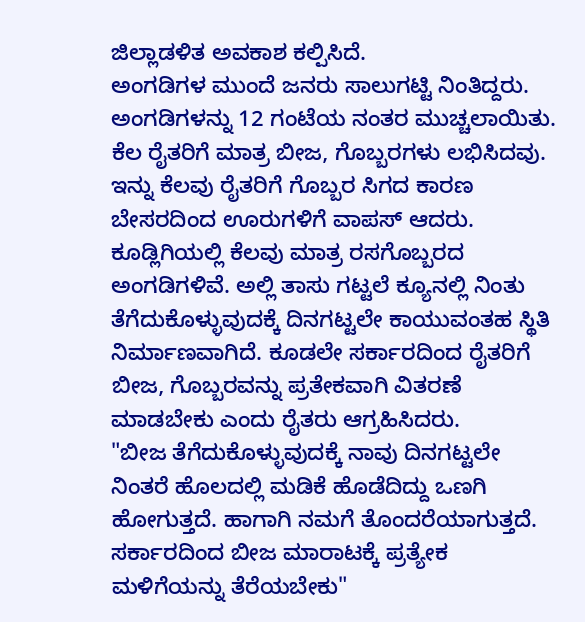ಜಿಲ್ಲಾಡಳಿತ ಅವಕಾಶ ಕಲ್ಪಿಸಿದೆ.
ಅಂಗಡಿಗಳ ಮುಂದೆ ಜನರು ಸಾಲುಗಟ್ಟಿ ನಿಂತಿದ್ದರು. ಅಂಗಡಿಗಳನ್ನು 12 ಗಂಟೆಯ ನಂತರ ಮುಚ್ಚಲಾಯಿತು. ಕೆಲ ರೈತರಿಗೆ ಮಾತ್ರ ಬೀಜ, ಗೊಬ್ಬರಗಳು ಲಭಿಸಿದವು. ಇನ್ನು ಕೆಲವು ರೈತರಿಗೆ ಗೊಬ್ಬರ ಸಿಗದ ಕಾರಣ ಬೇಸರದಿಂದ ಊರುಗಳಿಗೆ ವಾಪಸ್ ಆದರು.
ಕೂಡ್ಲಿಗಿಯಲ್ಲಿ ಕೆಲವು ಮಾತ್ರ ರಸಗೊಬ್ಬರದ ಅಂಗಡಿಗಳಿವೆ. ಅಲ್ಲಿ ತಾಸು ಗಟ್ಟಲೆ ಕ್ಯೂನಲ್ಲಿ ನಿಂತು ತೆಗೆದುಕೊಳ್ಳುವುದಕ್ಕೆ ದಿನಗಟ್ಟಲೇ ಕಾಯುವಂತಹ ಸ್ಥಿತಿ ನಿರ್ಮಾಣವಾಗಿದೆ. ಕೂಡಲೇ ಸರ್ಕಾರದಿಂದ ರೈತರಿಗೆ ಬೀಜ, ಗೊಬ್ಬರವನ್ನು ಪ್ರತೇಕವಾಗಿ ವಿತರಣೆ ಮಾಡಬೇಕು ಎಂದು ರೈತರು ಆಗ್ರಹಿಸಿದರು.
"ಬೀಜ ತೆಗೆದುಕೊಳ್ಳುವುದಕ್ಕೆ ನಾವು ದಿನಗಟ್ಟಲೇ ನಿಂತರೆ ಹೊಲದಲ್ಲಿ ಮಡಿಕೆ ಹೊಡೆದಿದ್ದು ಒಣಗಿ ಹೋಗುತ್ತದೆ. ಹಾಗಾಗಿ ನಮಗೆ ತೊಂದರೆಯಾಗುತ್ತದೆ. ಸರ್ಕಾರದಿಂದ ಬೀಜ ಮಾರಾಟಕ್ಕೆ ಪ್ರತ್ಯೇಕ ಮಳಿಗೆಯನ್ನು ತೆರೆಯಬೇಕು"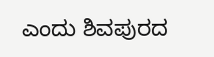ಎಂದು ಶಿವಪುರದ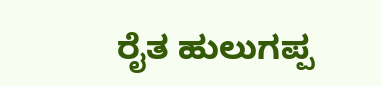ರೈತ ಹುಲುಗಪ್ಪ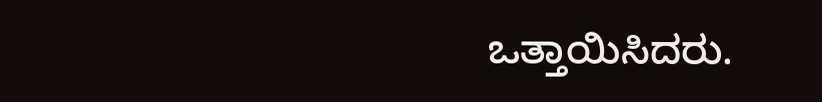ಒತ್ತಾಯಿಸಿದರು.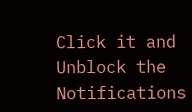Click it and Unblock the Notifications